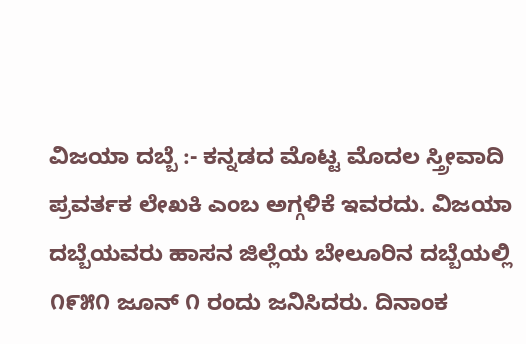ವಿಜಯಾ ದಬ್ಬೆ :- ಕನ್ನಡದ ಮೊಟ್ಟ ಮೊದಲ ಸ್ತ್ರೀವಾದಿ ಪ್ರವರ್ತಕ ಲೇಖಕಿ ಎಂಬ ಅಗ್ಗಳಿಕೆ ಇವರದು. ವಿಜಯಾ ದಬ್ಬೆಯವರು ಹಾಸನ ಜಿಲ್ಲೆಯ ಬೇಲೂರಿನ ದಬ್ಬೆಯಲ್ಲಿ ೧೯೫೧ ಜೂನ್ ೧ ರಂದು ಜನಿಸಿದರು. ದಿನಾಂಕ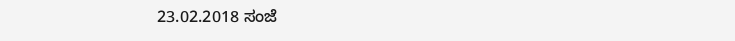23.02.2018 ಸಂಜೆ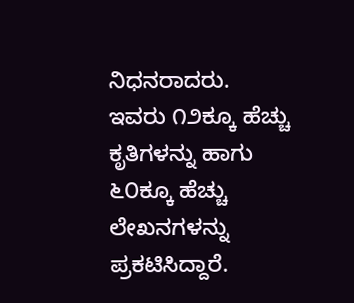ನಿಧನರಾದರು. ಇವರು ೧೨ಕ್ಕೂ ಹೆಚ್ಚು ಕೃತಿಗಳನ್ನು ಹಾಗು ೬೦ಕ್ಕೂ ಹೆಚ್ಚು ಲೇಖನಗಳನ್ನು ಪ್ರಕಟಿಸಿದ್ದಾರೆ.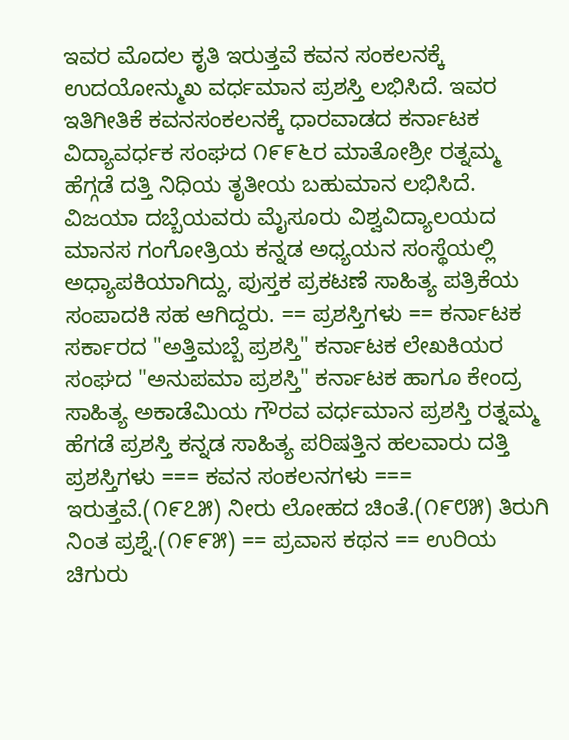ಇವರ ಮೊದಲ ಕೃತಿ ಇರುತ್ತವೆ ಕವನ ಸಂಕಲನಕ್ಕೆ ಉದಯೋನ್ಮುಖ ವರ್ಧಮಾನ ಪ್ರಶಸ್ತಿ ಲಭಿಸಿದೆ. ಇವರ ಇತಿಗೀತಿಕೆ ಕವನಸಂಕಲನಕ್ಕೆ ಧಾರವಾಡದ ಕರ್ನಾಟಕ ವಿದ್ಯಾವರ್ಧಕ ಸಂಘದ ೧೯೯೬ರ ಮಾತೋಶ್ರೀ ರತ್ನಮ್ಮ ಹೆಗ್ಗಡೆ ದತ್ತಿ ನಿಧಿಯ ತೃತೀಯ ಬಹುಮಾನ ಲಭಿಸಿದೆ. ವಿಜಯಾ ದಬ್ಬೆಯವರು ಮೈಸೂರು ವಿಶ್ವವಿದ್ಯಾಲಯದ ಮಾನಸ ಗಂಗೋತ್ರಿಯ ಕನ್ನಡ ಅಧ್ಯಯನ ಸಂಸ್ಥೆಯಲ್ಲಿ ಅಧ್ಯಾಪಕಿಯಾಗಿದ್ದು, ಪುಸ್ತಕ ಪ್ರಕಟಣೆ ಸಾಹಿತ್ಯ ಪತ್ರಿಕೆಯ ಸಂಪಾದಕಿ ಸಹ ಆಗಿದ್ದರು. == ಪ್ರಶಸ್ತಿಗಳು == ಕರ್ನಾಟಕ ಸರ್ಕಾರದ "ಅತ್ತಿಮಬ್ಬೆ ಪ್ರಶಸ್ತಿ" ಕರ್ನಾಟಕ ಲೇಖಕಿಯರ ಸಂಘದ "ಅನುಪಮಾ ಪ್ರಶಸ್ತಿ" ಕರ್ನಾಟಕ ಹಾಗೂ ಕೇಂದ್ರ ಸಾಹಿತ್ಯ ಅಕಾಡೆಮಿಯ ಗೌರವ ವರ್ಧಮಾನ ಪ್ರಶಸ್ತಿ ರತ್ನಮ್ಮ ಹೆಗಡೆ ಪ್ರಶಸ್ತಿ ಕನ್ನಡ ಸಾಹಿತ್ಯ ಪರಿಷತ್ತಿನ ಹಲವಾರು ದತ್ತಿ ಪ್ರಶಸ್ತಿಗಳು === ಕವನ ಸಂಕಲನಗಳು === ಇರುತ್ತವೆ.(೧೯೭೫) ನೀರು ಲೋಹದ ಚಿಂತೆ.(೧೯೮೫) ತಿರುಗಿ ನಿಂತ ಪ್ರಶ್ನೆ.(೧೯೯೫) == ಪ್ರವಾಸ ಕಥನ == ಉರಿಯ ಚಿಗುರು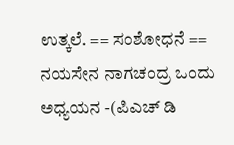ಉತ್ಕಲೆ. == ಸಂಶೋಧನೆ == ನಯಸೇನ ನಾಗಚಂದ್ರ ಒಂದು ಅಧ್ಯಯನ -(ಪಿಎಚ್ ಡಿ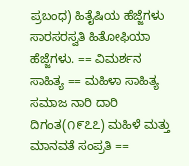ಪ್ರಬಂಧ) ಹಿತೈಷಿಯ ಹೆಜ್ಜೆಗಳು ಸಾರಸರಸ್ವತಿ ಹಿತೋಫಿಯಾ ಹೆಜ್ಜೆಗಳು. == ವಿಮರ್ಶನ ಸಾಹಿತ್ಯ == ಮಹಿಳಾ ಸಾಹಿತ್ಯ ಸಮಾಜ ನಾರಿ ದಾರಿ ದಿಗಂತ(೧೯೭೭) ಮಹಿಳೆ ಮತ್ತು ಮಾನವತೆ ಸಂಪ್ರತಿ ==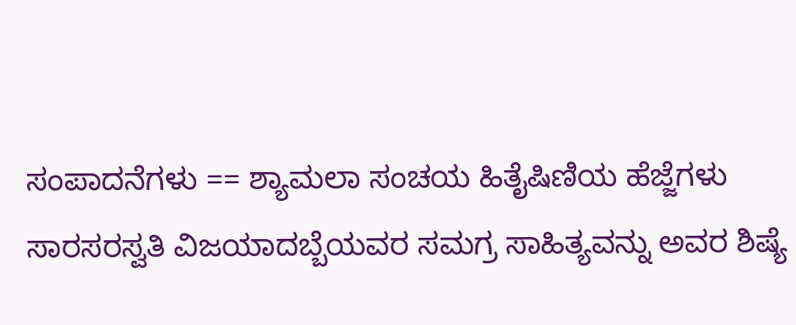ಸಂಪಾದನೆಗಳು == ಶ್ಯಾಮಲಾ ಸಂಚಯ ಹಿತೈಷಿಣಿಯ ಹೆಜ್ಜೆಗಳು ಸಾರಸರಸ್ವತಿ ವಿಜಯಾದಬ್ಬೆಯವರ ಸಮಗ್ರ ಸಾಹಿತ್ಯವನ್ನು ಅವರ ಶಿಷ್ಯೆ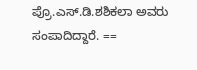ಪ್ರೊ.ಎಸ್.ಡಿ.ಶಶಿಕಲಾ ಅವರು ಸಂಪಾದಿದ್ದಾರೆ. ==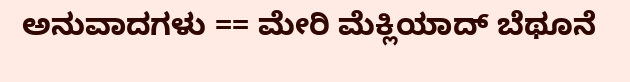ಅನುವಾದಗಳು == ಮೇರಿ ಮೆಕ್ಲಿಯಾದ್ ಬೆಥೂನೆ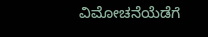ವಿಮೋಚನೆಯೆಡೆಗೆ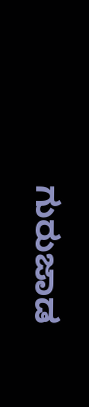ಗುರುಜಾಡ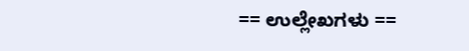== ಉಲ್ಲೇಖಗಳು ==